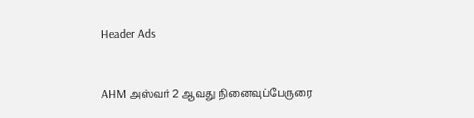Header Ads



AHM அஸ்வர் 2 ஆவது நினைவுப்பேருரை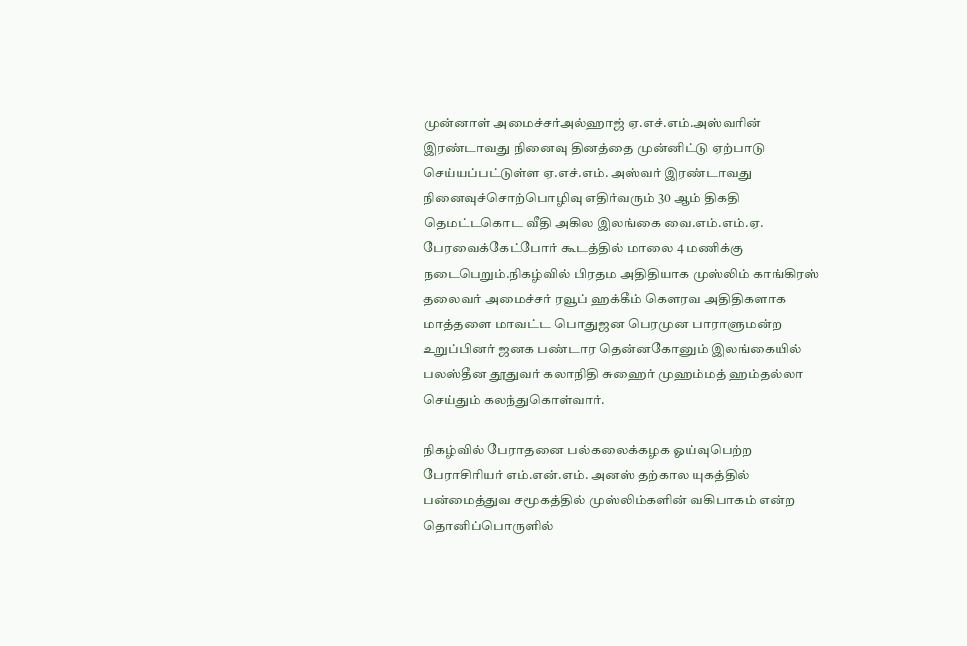முன்னாள் அமைச்சர்அல்ஹாஜ் ஏ.எச்.எம்.அஸ்வரின் இரண்டாவது நினைவு தினத்தை முன்னிட்டு ஏற்பாடு செய்யப்பட்டுள்ள ஏ.எச்.எம். அஸ்வர் இரண்டாவது நினைவுச்சொற்பொழிவு எதிர்வரும் 30 ஆம் திகதி தெமட்டகொட வீதி அகில இலங்கை வை.எம்.எம்.ஏ. பேரவைக்கேட்போர் கூடத்தில் மாலை 4 மணிக்கு நடைபெறும்.நிகழ்வில் பிரதம அதிதியாக முஸ்லிம் காங்கிரஸ் தலைவர் அமைச்சர் ரவூப் ஹக்கீம் கௌரவ அதிதிகளாக மாத்தளை மாவட்ட பொதுஜன பெரமுன பாராளுமன்ற உறுப்பினர் ஜனக பண்டார தென்னகோனும் இலங்கையில் பலஸ்தீன தூதுவர் கலாநிதி சுஹைர் முஹம்மத் ஹம்தல்லா செய்தும் கலந்துகொள்வார்.

நிகழ்வில் பேராதனை பல்கலைக்கழக ஓய்வுபெற்ற பேராசிரியர் எம்.என்.எம். அனஸ் தற்கால யுகத்தில் பன்மைத்துவ சமூகத்தில் முஸ்லிம்களின் வகிபாகம் என்ற தொனிப்பொருளில்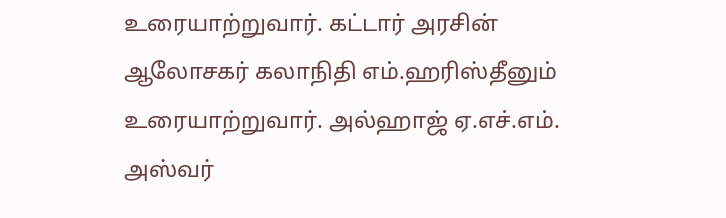உரையாற்றுவார். கட்டார் அரசின் ஆலோசகர் கலாநிதி எம்.ஹரிஸ்தீனும் உரையாற்றுவார். அல்ஹாஜ் ஏ.எச்.எம். அஸ்வர்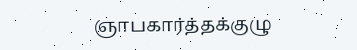ஞாபகார்த்தக்குழு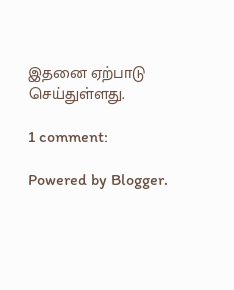இதனை ஏற்பாடு செய்துள்ளது.

1 comment:

Powered by Blogger.